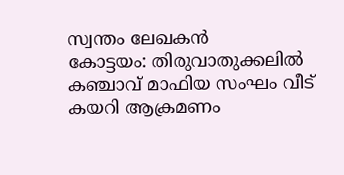സ്വന്തം ലേഖകൻ
കോട്ടയം: തിരുവാതുക്കലിൽ കഞ്ചാവ് മാഫിയ സംഘം വീട് കയറി ആക്രമണം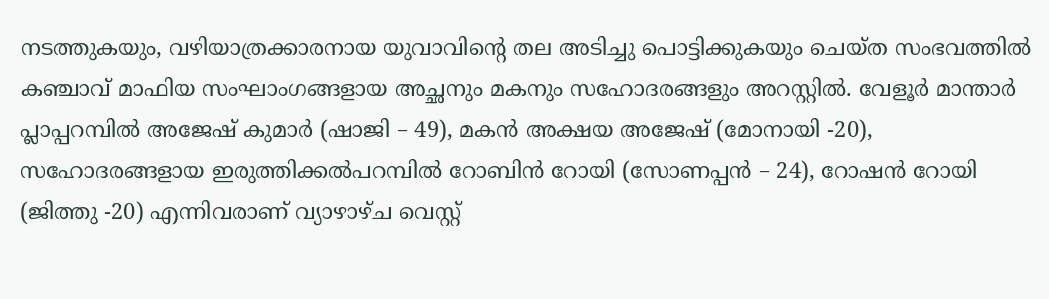നടത്തുകയും, വഴിയാത്രക്കാരനായ യുവാവിന്റെ തല അടിച്ചു പൊട്ടിക്കുകയും ചെയ്ത സംഭവത്തിൽ കഞ്ചാവ് മാഫിയ സംഘാംഗങ്ങളായ അച്ഛനും മകനും സഹോദരങ്ങളും അറസ്റ്റിൽ. വേളൂർ മാന്താർ പ്ലാപ്പറമ്പിൽ അജേഷ് കുമാർ (ഷാജി – 49), മകൻ അക്ഷയ അജേഷ് (മോനായി -20), സഹോദരങ്ങളായ ഇരുത്തിക്കൽപറമ്പിൽ റോബിൻ റോയി (സോണപ്പൻ – 24), റോഷൻ റോയി (ജിത്തു -20) എന്നിവരാണ് വ്യാഴാഴ്ച വെസ്റ്റ്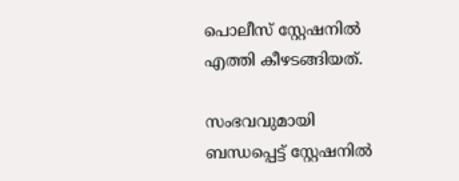പൊലീസ് സ്റ്റേഷനിൽ എത്തി കീഴടങ്ങിയത്.

സംഭവവുമായി ബന്ധപ്പെട്ട് സ്റ്റേഷനിൽ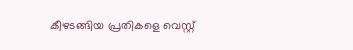കീഴടങ്ങിയ പ്രതികളെ വെസ്റ്റ്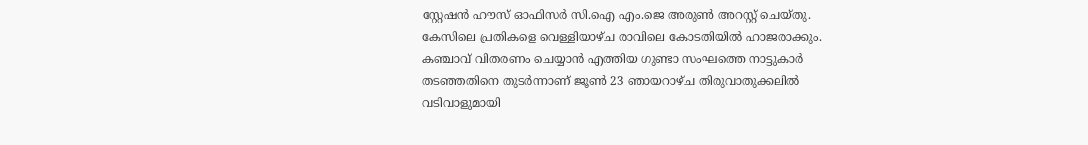സ്റ്റേഷൻ ഹൗസ് ഓഫിസർ സി.ഐ എം.ജെ അരുൺ അറസ്റ്റ് ചെയ്തു. കേസിലെ പ്രതികളെ വെള്ളിയാഴ്ച രാവിലെ കോടതിയിൽ ഹാജരാക്കും.
കഞ്ചാവ് വിതരണം ചെയ്യാൻ എത്തിയ ഗുണ്ടാ സംഘത്തെ നാട്ടുകാർ തടഞ്ഞതിനെ തുടർന്നാണ് ജൂൺ 23 ഞായറാഴ്ച തിരുവാതുക്കലിൽ വടിവാളുമായി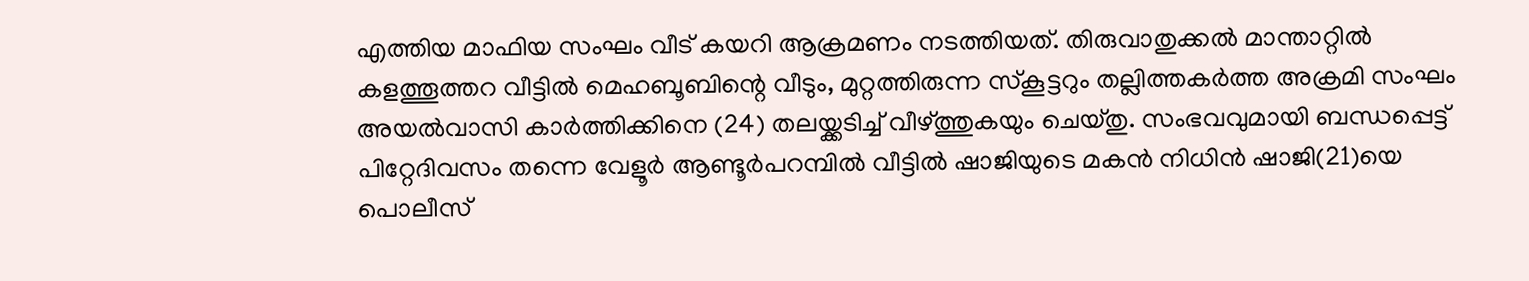എത്തിയ മാഫിയ സംഘം വീട് കയറി ആക്രമണം നടത്തിയത്. തിരുവാതുക്കൽ മാന്താറ്റിൽ കളത്തൂത്തറ വീട്ടിൽ മെഹബൂബിന്റെ വീടും, മുറ്റത്തിരുന്ന സ്കൂട്ടറും തല്ലിത്തകർത്ത അക്രമി സംഘം അയൽവാസി കാർത്തിക്കിനെ (24) തലയ്ക്കടിച്ച് വീഴ്ത്തുകയും ചെയ്തു. സംഭവവുമായി ബന്ധപ്പെട്ട് പിറ്റേദിവസം തന്നെ വേളൂർ ആണ്ടൂർപറമ്പിൽ വീട്ടിൽ ഷാജിയുടെ മകൻ നിധിൻ ഷാജി(21)യെ പൊലീസ്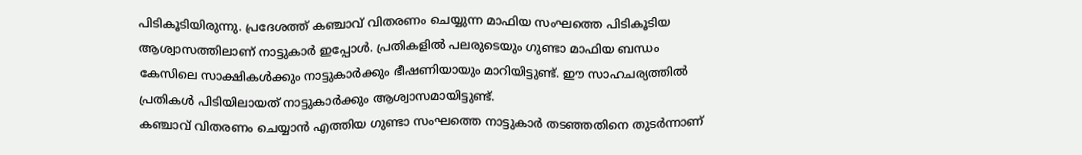പിടികൂടിയിരുന്നു. പ്രദേശത്ത് കഞ്ചാവ് വിതരണം ചെയ്യുന്ന മാഫിയ സംഘത്തെ പിടികൂടിയ ആശ്വാസത്തിലാണ് നാട്ടുകാർ ഇപ്പോൾ. പ്രതികളിൽ പലരുടെയും ഗുണ്ടാ മാഫിയ ബന്ധം കേസിലെ സാക്ഷികൾക്കും നാട്ടുകാർക്കും ഭീഷണിയായും മാറിയിട്ടുണ്ട്. ഈ സാഹചര്യത്തിൽ പ്രതികൾ പിടിയിലായത് നാട്ടുകാർക്കും ആശ്വാസമായിട്ടുണ്ട്.
കഞ്ചാവ് വിതരണം ചെയ്യാൻ എത്തിയ ഗുണ്ടാ സംഘത്തെ നാട്ടുകാർ തടഞ്ഞതിനെ തുടർന്നാണ്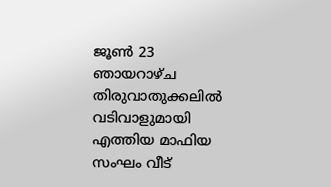ജൂൺ 23 ഞായറാഴ്ച തിരുവാതുക്കലിൽ വടിവാളുമായി എത്തിയ മാഫിയ സംഘം വീട്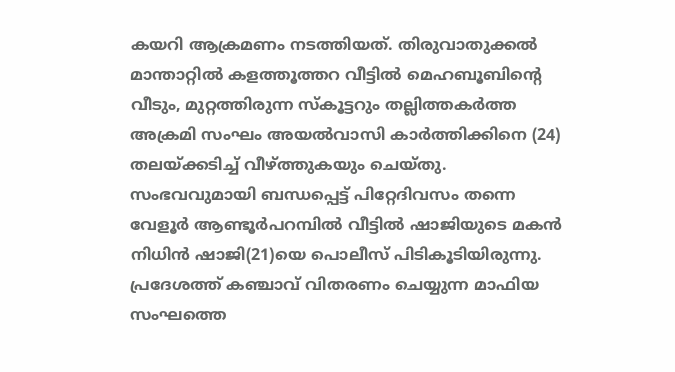കയറി ആക്രമണം നടത്തിയത്. തിരുവാതുക്കൽ മാന്താറ്റിൽ കളത്തൂത്തറ വീട്ടിൽ മെഹബൂബിന്റെ വീടും, മുറ്റത്തിരുന്ന സ്കൂട്ടറും തല്ലിത്തകർത്ത അക്രമി സംഘം അയൽവാസി കാർത്തിക്കിനെ (24) തലയ്ക്കടിച്ച് വീഴ്ത്തുകയും ചെയ്തു. സംഭവവുമായി ബന്ധപ്പെട്ട് പിറ്റേദിവസം തന്നെ വേളൂർ ആണ്ടൂർപറമ്പിൽ വീട്ടിൽ ഷാജിയുടെ മകൻ നിധിൻ ഷാജി(21)യെ പൊലീസ് പിടികൂടിയിരുന്നു. പ്രദേശത്ത് കഞ്ചാവ് വിതരണം ചെയ്യുന്ന മാഫിയ സംഘത്തെ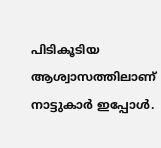പിടികൂടിയ ആശ്വാസത്തിലാണ് നാട്ടുകാർ ഇപ്പോൾ.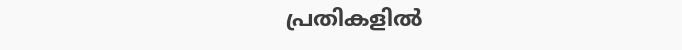പ്രതികളിൽ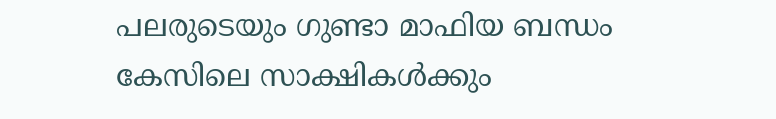പലരുടെയും ഗുണ്ടാ മാഫിയ ബന്ധം കേസിലെ സാക്ഷികൾക്കും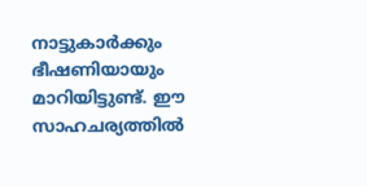നാട്ടുകാർക്കും ഭീഷണിയായും മാറിയിട്ടുണ്ട്. ഈ സാഹചര്യത്തിൽ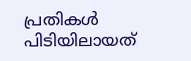പ്രതികൾ പിടിയിലായത്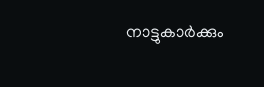നാട്ടുകാർക്കും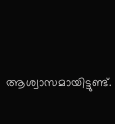ആശ്വാസമായിട്ടുണ്ട്.